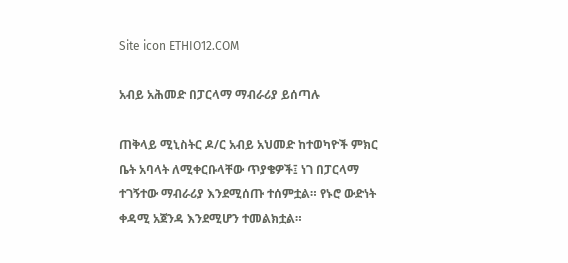Site icon ETHIO12.COM

አብይ አሕመድ በፓርላማ ማብራሪያ ይሰጣሉ

ጠቅላይ ሚኒስትር ዶ/ር አብይ አህመድ ከተወካዮች ምክር ቤት አባላት ለሚቀርቡላቸው ጥያቄዎች፤ ነገ በፓርላማ ተገኝተው ማብራሪያ እንደሚሰጡ ተሰምቷል። የኑሮ ውድነት ቀዳሚ አጀንዳ እንደሚሆን ተመልክቷል።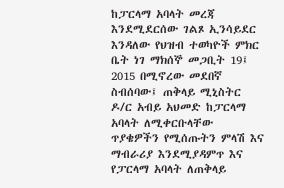ከፓርላማ አባላት መረጃ እንደሚደርሰው ገልጾ ኢንሳይደር እንዳለው የህዝብ ተወካዮች ምክር ቤት ነገ ማክሰኞ መጋቢት 19፤ 2015 በሚኖረው መደበኛ ስብሰባው፤ ጠቅላይ ሚኒስትር ዶ/ር አብይ አህመድ ከፓርላማ አባላት ለሚቀርቡላቸው ጥያቄዎችን የሚሰጡትን ምላሽ እና ማብራሪያ እንደሚያዳምጥ እና የፓርላማ አባላት ለጠቅላይ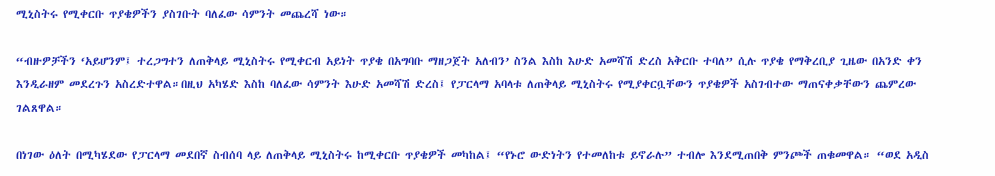ሚኒስትሩ የሚቀርቡ ጥያቄዎችን ያስገቡት ባለፈው ሳምንት መጨረሻ ነው።

“ብዙዎቻችን ‘አይሆንም፤ ተረጋግተን ለጠቅላይ ሚኒስትሩ የሚቀርብ አይነት ጥያቄ በአግባቡ ማዘጋጀት አለብን’ ስንል እስከ እሁድ አመሻሽ ድረስ አቅርቡ ተባለ” ሲሉ ጥያቄ የማቅረቢያ ጊዜው በአንድ ቀን እንዲራዘም መደረጉን አስረድተዋል።በዚህ አካሄድ እስከ ባለፈው ሳምንት እሁድ አመሻሽ ድረስ፤ የፓርላማ አባላቱ ለጠቅላይ ሚኒስትሩ የሚያቀርቧቸውን ጥያቄዎች አስገብተው ማጠናቀቃቸውን ጨምረው ገልጸዋል።

በነገው ዕለት በሚካሄደው የፓርላማ መደበኛ ስብሰባ ላይ ለጠቅላይ ሚኒስትሩ ከሚቀርቡ ጥያቄዎች መካከል፤ “የኑሮ ውድነትን የተመለከቱ ይኖራሉ” ተብሎ እንደሚጠበቅ ምንጮች ጠቁመዋል። “ወደ አዲስ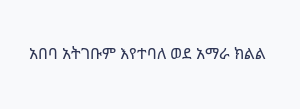አበባ አትገቡም እየተባለ ወደ አማራ ክልል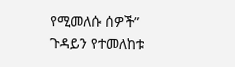የሚመለሱ ሰዎች” ጉዳይን የተመለከቱ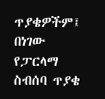ጥያቄዎችም፤ በነገው የፓርላማ ስብሰባ ጥያቄ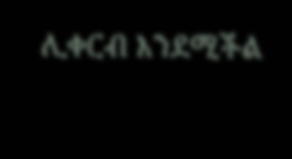ሊቀርብ እንደሚችል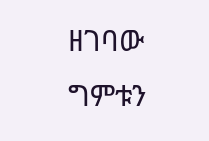ዘገባው ግምቱን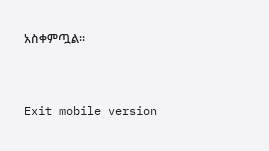አስቀምጧል።


Exit mobile version